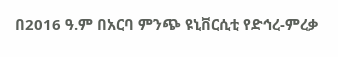በ2016 ዓ.ም በአርባ ምንጭ ዩኒቨርሲቲ የድኅረ-ምረቃ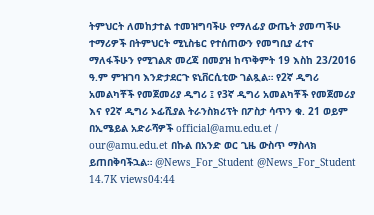ትምህርት ለመከታተል ተመዝግባችሁ የማለፊያ ውጤት ያመጣችሁ ተማሪዎች በትምህርት ሚኒስቴር የተሰጠውን የመግቢያ ፈተና ማለፋችሁን የሚገልጽ መረጃ በመያዝ ከጥቅምት 19 እስከ 23/2016 ዓ.ም ምዝገባ እንድታደርጉ ዩኒቨርሲቲው ገልጿል። የ2ኛ ዲግሪ አመልካቾች የመጀመሪያ ዲግሪ ፤ የ3ኛ ዲግሪ አመልካቾች የመጀመሪያ እና የ2ኛ ዲግሪ ኦፊሺያል ትራንስክሪፕት በፖስታ ሳጥን ቁ. 21 ወይም በኢሜይል አድራሻዎች official@amu.edu.et / our@amu.edu.et በኩል በአንድ ወር ጊዜ ውስጥ ማስላክ ይጠበቅባችኋል። @News_For_Student @News_For_Student 14.7K views04:44